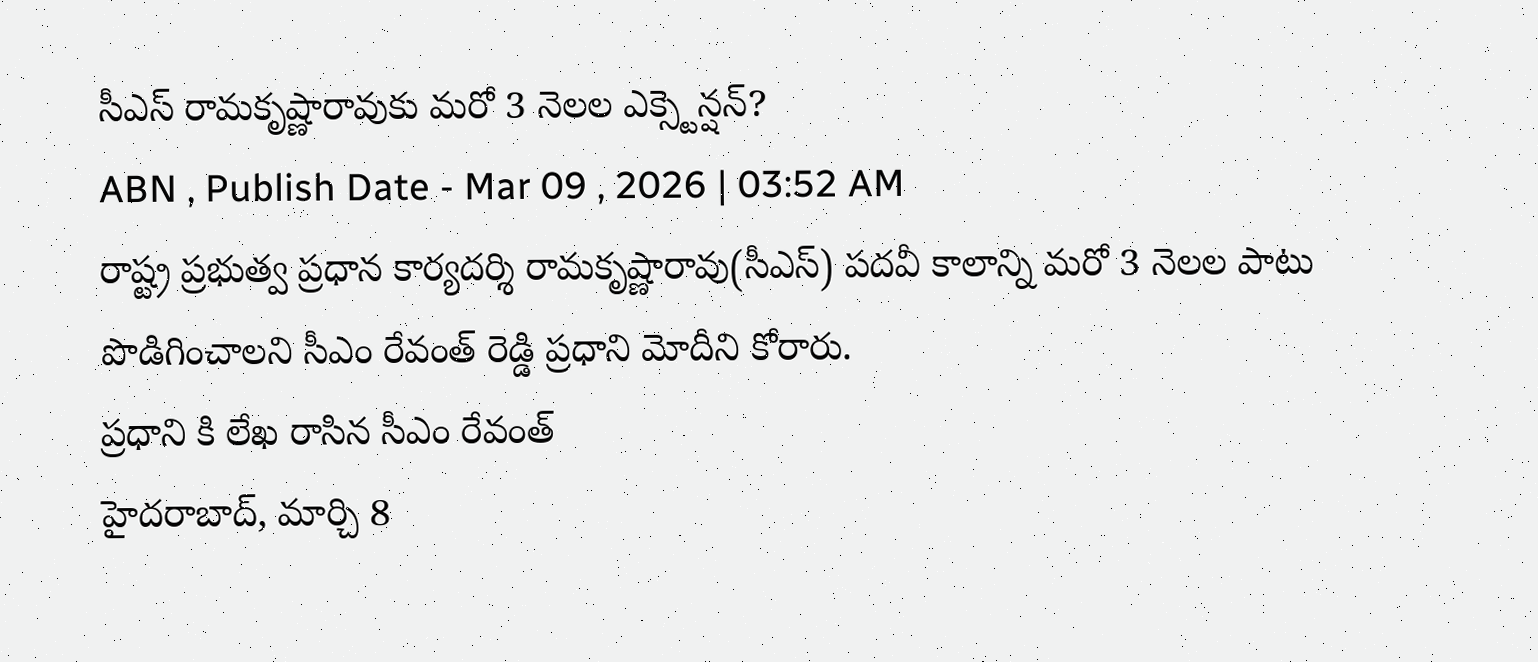సీఎస్ రామకృష్ణారావుకు మరో 3 నెలల ఎక్స్టెన్షన్?
ABN , Publish Date - Mar 09 , 2026 | 03:52 AM
రాష్ట్ర ప్రభుత్వ ప్రధాన కార్యదర్శి రామకృష్ణారావు(సీఎస్) పదవీ కాలాన్ని మరో 3 నెలల పాటు పొడిగించాలని సీఎం రేవంత్ రెడ్డి ప్రధాని మోదీని కోరారు.
ప్రధాని కి లేఖ రాసిన సీఎం రేవంత్
హైదరాబాద్, మార్చి 8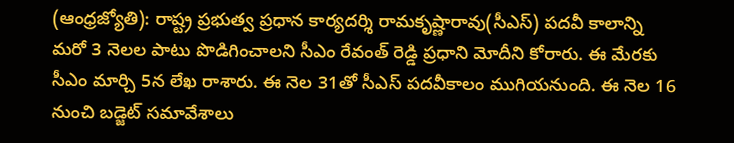(ఆంధ్రజ్యోతి): రాష్ట్ర ప్రభుత్వ ప్రధాన కార్యదర్శి రామకృష్ణారావు(సీఎస్) పదవీ కాలాన్ని మరో 3 నెలల పాటు పొడిగించాలని సీఎం రేవంత్ రెడ్డి ప్రధాని మోదీని కోరారు. ఈ మేరకు సీఎం మార్చి 5న లేఖ రాశారు. ఈ నెల 31తో సీఎస్ పదవీకాలం ముగియనుంది. ఈ నెల 16 నుంచి బడ్జెట్ సమావేశాలు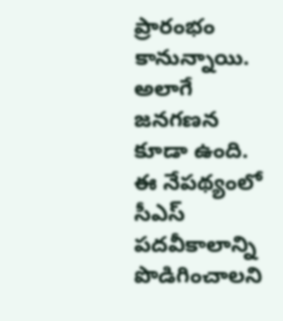ప్రారంభం కానున్నాయి. అలాగే జనగణన కూడా ఉంది. ఈ నేపథ్యంలో సీఎస్ పదవీకాలాన్ని పొడిగించాలని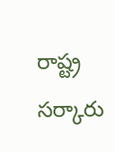రాష్ట్ర సర్కారు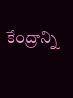కేంద్రాన్ని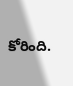కోరింది.